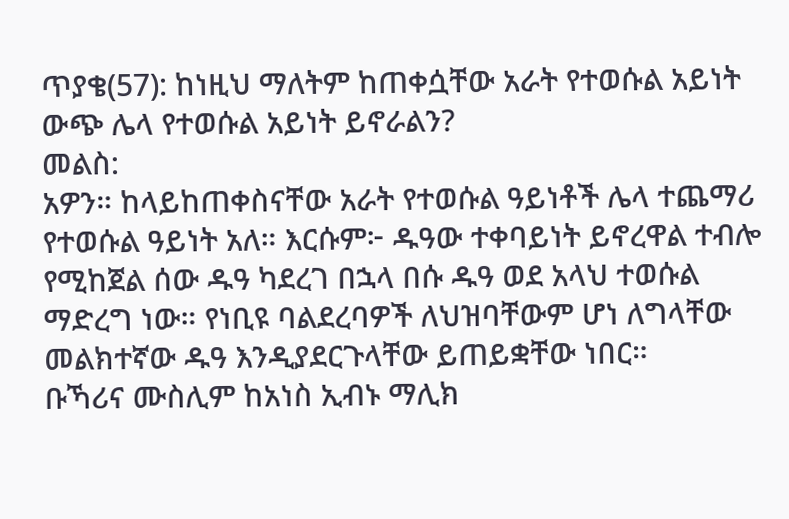ጥያቄ(57): ከነዚህ ማለትም ከጠቀሷቸው አራት የተወሱል አይነት ውጭ ሌላ የተወሱል አይነት ይኖራልን?
መልስ:
አዎን። ከላይከጠቀስናቸው አራት የተወሱል ዓይነቶች ሌላ ተጨማሪ የተወሱል ዓይነት አለ። እርሱም፦ ዱዓው ተቀባይነት ይኖረዋል ተብሎ የሚከጀል ሰው ዱዓ ካደረገ በኋላ በሱ ዱዓ ወደ አላህ ተወሱል ማድረግ ነው። የነቢዩ ባልደረባዎች ለህዝባቸውም ሆነ ለግላቸው መልክተኛው ዱዓ እንዲያደርጉላቸው ይጠይቋቸው ነበር።
ቡኻሪና ሙስሊም ከአነስ ኢብኑ ማሊክ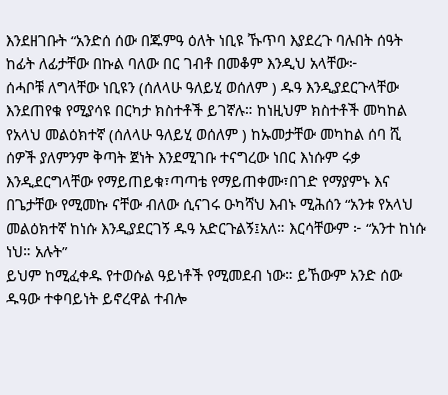እንደዘገቡት “አንድሰ ሰው በጁምዓ ዕለት ነቢዩ ኹጥባ እያደረጉ ባሉበት ሰዓት ከፊት ለፊታቸው በኩል ባለው በር ገብቶ በመቆም እንዲህ አላቸው፦
ሰሓቦቹ ለግላቸው ነቢዩን (ሰለላሁ ዓለይሂ ወሰለም ) ዱዓ እንዲያደርጉላቸው እንደጠየቁ የሚያሳዩ በርካታ ክስተቶች ይገኛሉ። ከነዚህም ክስተቶች መካከል የአላህ መልዕክተኛ (ሰለላሁ ዓለይሂ ወሰለም ) ከኡመታቸው መካከል ሰባ ሺ ሰዎች ያለምንም ቅጣት ጀነት እንደሚገቡ ተናግረው ነበር እነሱም ሩቃ እንዲደርግላቸው የማይጠይቁ፣ጣጣቴ የማይጠቀሙ፣በገድ የማያምኑ እና በጌታቸው የሚመኩ ናቸው ብለው ሲናገሩ ዑካሻህ እብኑ ሚሕሰን “አንቱ የአላህ መልዕክተኛ ከነሱ እንዲያደርገኝ ዱዓ አድርጉልኝ፤አለ። እርሳቸውም ፦ “አንተ ከነሱ ነህ። አሉት”
ይህም ከሚፈቀዱ የተወሱል ዓይነቶች የሚመደብ ነው። ይኸውም አንድ ሰው ዱዓው ተቀባይነት ይኖረዋል ተብሎ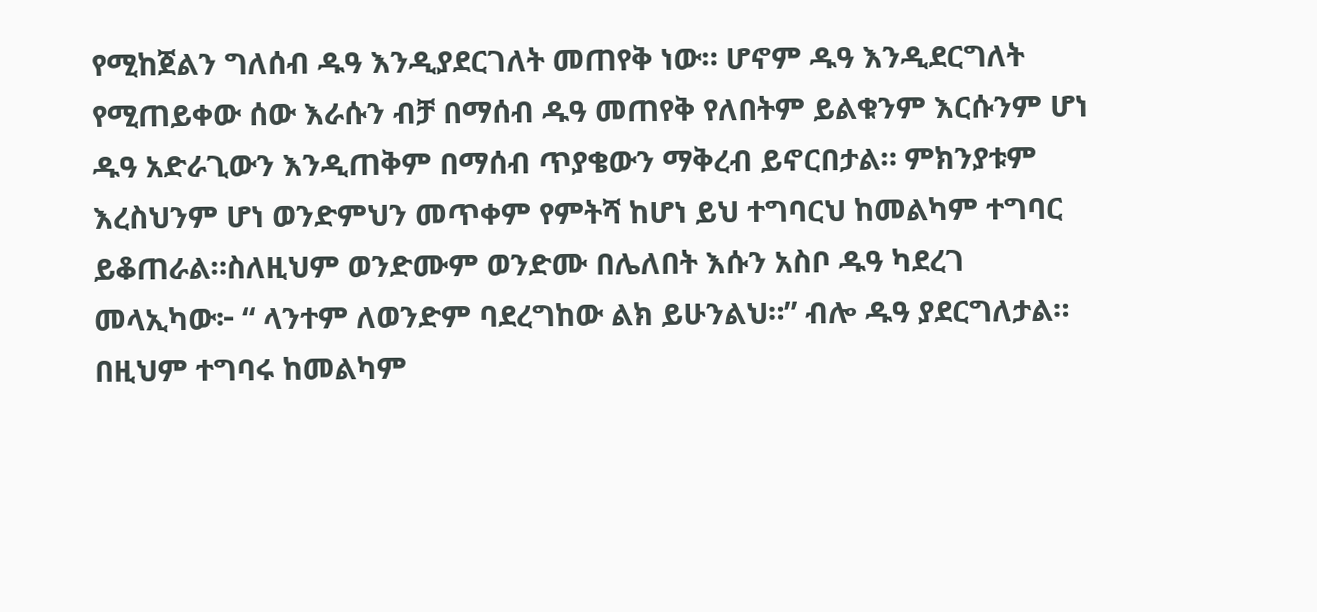የሚከጀልን ግለሰብ ዱዓ እንዲያደርገለት መጠየቅ ነው። ሆኖም ዱዓ እንዲደርግለት የሚጠይቀው ሰው እራሱን ብቻ በማሰብ ዱዓ መጠየቅ የለበትም ይልቁንም እርሱንም ሆነ ዱዓ አድራጊውን እንዲጠቅም በማሰብ ጥያቄውን ማቅረብ ይኖርበታል። ምክንያቱም እረስህንም ሆነ ወንድምህን መጥቀም የምትሻ ከሆነ ይህ ተግባርህ ከመልካም ተግባር ይቆጠራል።ስለዚህም ወንድሙም ወንድሙ በሌለበት እሱን አስቦ ዱዓ ካደረገ መላኢካው፦ “ ላንተም ለወንድም ባደረግከው ልክ ይሁንልህ።” ብሎ ዱዓ ያደርግለታል። በዚህም ተግባሩ ከመልካም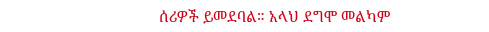ሰሪዎች ይመደባል። አላህ ደግሞ መልካም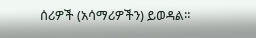ሰሪዎች (አሳማሪዎችን) ይወዳል።